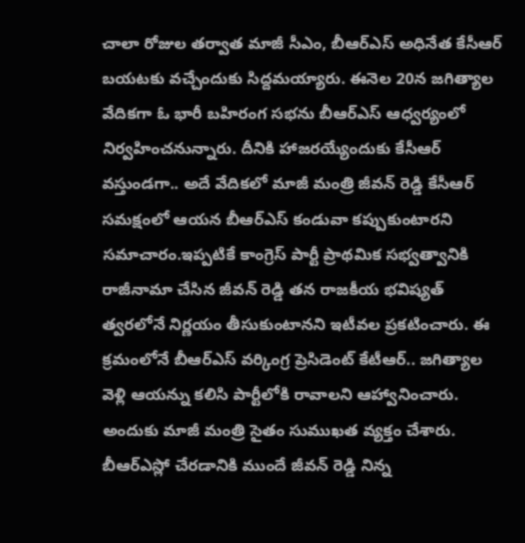చాలా రోజుల తర్వాత మాజీ సీఎం, బీఆర్ఎస్ అధినేత కేసీఆర్ బయటకు వచ్చేందుకు సిద్దమయ్యారు. ఈనెల 20న జగిత్యాల వేదికగా ఓ భారీ బహిరంగ సభను బీఆర్ఎస్ ఆధ్వర్యంలో నిర్వహించనున్నారు. దీనికి హాజరయ్యేందుకు కేసీఆర్ వస్తుండగా.. అదే వేదికలో మాజీ మంత్రి జీవన్ రెడ్డి కేసీఆర్ సమక్షంలో ఆయన బీఆర్ఎస్ కండువా కప్పుకుంటారని సమాచారం.ఇప్పటికే కాంగ్రెస్ పార్టీ ప్రాథమిక సభ్వత్వానికి రాజీనామా చేసిన జీవన్ రెడ్డి తన రాజకీయ భవిష్యత్ త్వరలోనే నిర్ణయం తీసుకుంటానని ఇటీవల ప్రకటించారు. ఈ క్రమంలోనే బీఆర్ఎస్ వర్కింగ్ర ప్రెసిడెంట్ కేటీఆర్.. జగిత్యాల వెళ్లి ఆయన్ను కలిసి పార్టీలోకి రావాలని ఆహ్వానించారు. అందుకు మాజీ మంత్రి సైతం సుముఖత వ్యక్తం చేశారు.
బీఆర్ఎస్లో చేరడానికి ముందే జీవన్ రెడ్డి నిన్న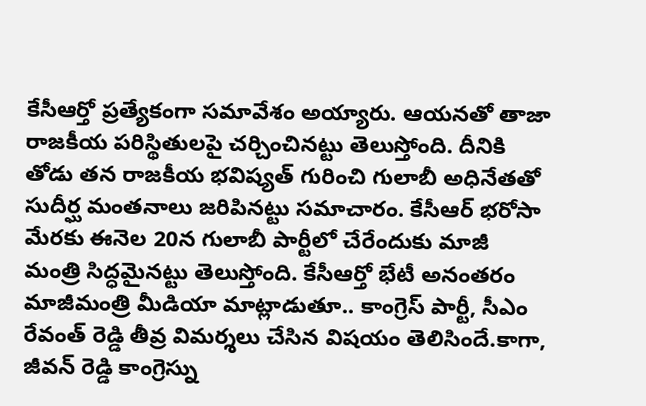కేసీఆర్తో ప్రత్యేకంగా సమావేశం అయ్యారు. ఆయనతో తాజా రాజకీయ పరిస్థితులపై చర్చించినట్టు తెలుస్తోంది. దీనికి తోడు తన రాజకీయ భవిష్యత్ గురించి గులాబీ అధినేతతో సుదీర్ఘ మంతనాలు జరిపినట్టు సమాచారం. కేసీఆర్ భరోసా మేరకు ఈనెల 20న గులాబీ పార్టీలో చేరేందుకు మాజీ మంత్రి సిద్ధమైనట్టు తెలుస్తోంది. కేసీఆర్తో భేటీ అనంతరం మాజీమంత్రి మీడియా మాట్లాడుతూ.. కాంగ్రెస్ పార్టీ, సీఎం రేవంత్ రెడ్డి తీవ్ర విమర్శలు చేసిన విషయం తెలిసిందే.కాగా, జీవన్ రెడ్డి కాంగ్రెస్ను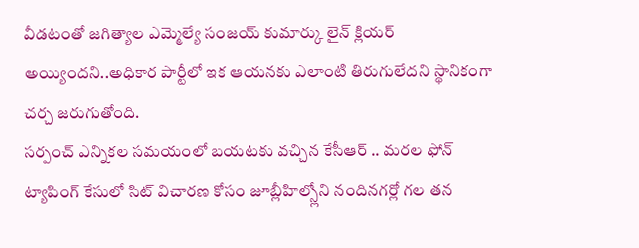వీడటంతో జగిత్యాల ఎమ్మెల్యే సంజయ్ కుమార్కు లైన్ క్లియర్ అయ్యిందని..అధికార పార్టీలో ఇక ఆయనకు ఎలాంటి తిరుగులేదని స్థానికంగా చర్చ జరుగుతోంది.
సర్పంచ్ ఎన్నికల సమయంలో బయటకు వచ్చిన కేసీఆర్ .. మరల ఫోన్ ట్యాపింగ్ కేసులో సిట్ విచారణ కోసం జూబ్లీహిల్స్లోని నందినగర్లో గల తన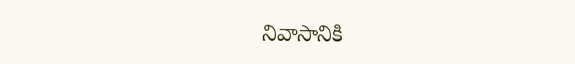నివాసానికి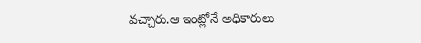వచ్చారు.ఆ ఇంట్లోనే అధికారులు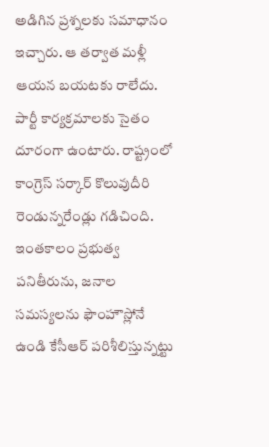అడిగిన ప్రశ్నలకు సమాధానం ఇచ్చారు. ఆ తర్వాత మళ్లీ ఆయన బయటకు రాలేదు. పార్టీ కార్యక్రమాలకు సైతం దూరంగా ఉంటారు. రాష్ట్రంలో కాంగ్రెస్ సర్కార్ కొలువుదీరి రెండున్నరేండ్లు గడిచింది. ఇంతకాలం ప్రభుత్వ పనితీరును, జనాల సమస్యలను ఫౌంహౌస్లోనే ఉండి కేసీఆర్ పరిశీలిస్తున్నట్టు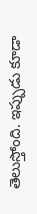తెలుస్తోంది. ఇప్పుడు కూడా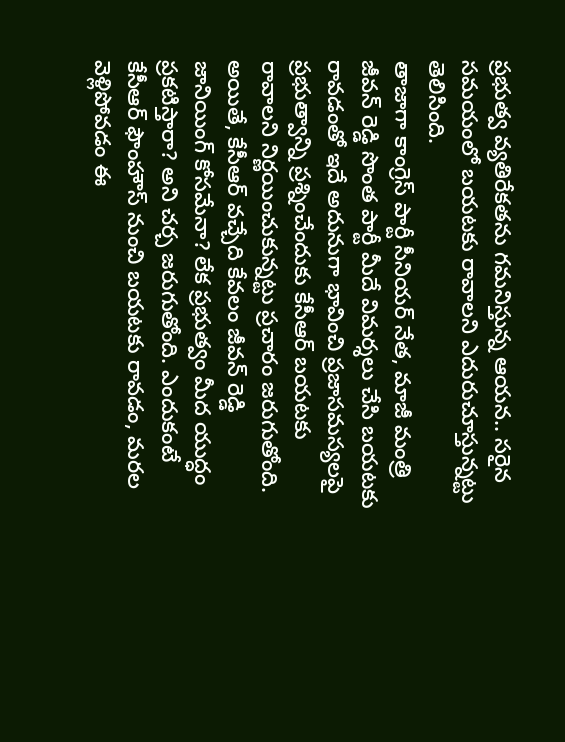ప్రభుత్వ వ్యతిరేకతను గమనిస్తున్న ఆయన.. సరైన సమయంలో బయటకు రావాలని ఎదురుచూస్తున్నట్టు తెలిసింది.
తాజాగా కాంగ్రెస్ పార్టీ సీనియర్ నేత, మాజీ మంత్రి జీవన్ రెడ్డి సొంత పార్టీ మీదే విమర్శలు చేసి బయటకు రావడంతో ఇదే అదునుగా భావించి ప్రజాసమస్యలపై ప్రభుత్వాన్ని ప్రశ్నించేందుకు కేసీఆర్ బయటకు రావాలని నిర్ణయించుకున్నట్టు ప్రచారం జరుగుతోంది. అయితే, కేసీఆర్ వచ్చేది కేవలం జీవన్ రెడ్డి జానియింగ్ కోసమేనా? లేక ప్రభుత్వం మీద యుద్ధం ప్రకటిస్తారా? అని చర్చ జరుగుతోంది. ఎందుకంటే కేసీఆర్ ఫౌంహౌస్ నుంచి బయటకు రావడం, మరల వెళ్లిపోవడం ఈ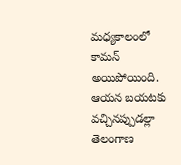మధ్యకాలంలో కామన్ అయిపోయింది. ఆయన బయటకు వచ్చినప్పుడల్లా తెలంగాణ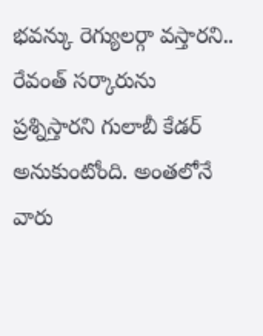భవన్కు రెగ్యులర్గా వస్తారని.. రేవంత్ సర్కారును ప్రశ్నిస్తారని గులాబీ కేడర్ అనుకుంటోంది. అంతలోనే వారు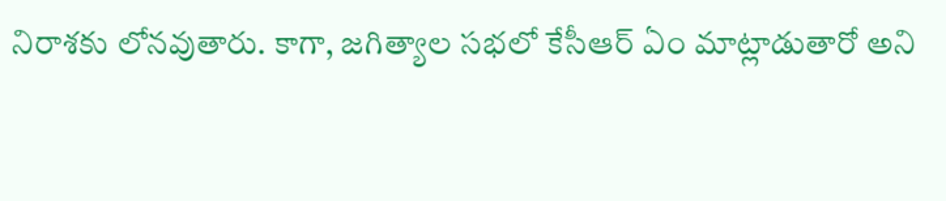నిరాశకు లోనవుతారు. కాగా, జగిత్యాల సభలో కేసీఆర్ ఏం మాట్లాడుతారో అని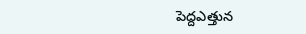పెద్దఎత్తున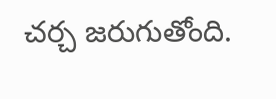చర్చ జరుగుతోంది.